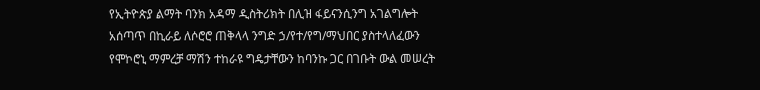የኢትዮጵያ ልማት ባንክ አዳማ ዲስትሪክት በሊዝ ፋይናንሲንግ አገልግሎት አሰጣጥ በኪራይ ለሶሮሮ ጠቅላላ ንግድ ኃ/የተ/የግ/ማህበር ያስተላለፈውን የሞኮሮኒ ማምረቻ ማሽን ተከራዩ ግዴታቸውን ከባንኩ ጋር በገቡት ውል መሠረት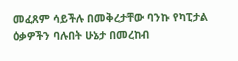መፈጸም ሳይችሉ በመቅረታቸው ባንኩ የካፒታል ዕቃዎችን ባሉበት ሁኔታ በመረከብ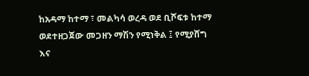ከአዳማ ከተማ ፣ መልካሳ ወረዳ ወደ ቢሾፍቱ ከተማ ወደተዘጋጀው መጋዘን ማሽን የሚነቅል ፤ የሚያሸግ እና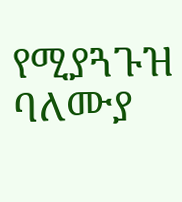የሚያጓጉዝ ባለሙያ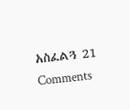አስፈልጓ 21 Comments